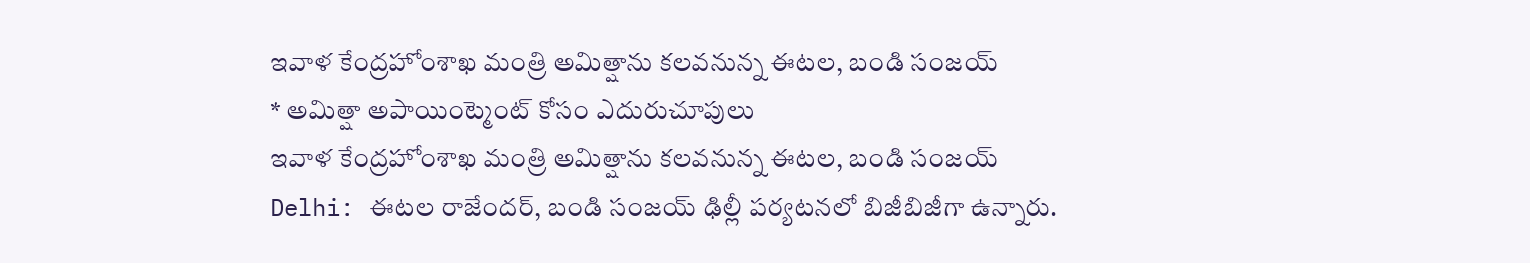ఇవాళ కేంద్రహోంశాఖ మంత్రి అమిత్షాను కలవనున్న ఈటల, బండి సంజయ్
* అమిత్షా అపాయింట్మెంట్ కోసం ఎదురుచూపులు
ఇవాళ కేంద్రహోంశాఖ మంత్రి అమిత్షాను కలవనున్న ఈటల, బండి సంజయ్
Delhi: ఈటల రాజేందర్, బండి సంజయ్ ఢిల్లీ పర్యటనలో బిజీబిజీగా ఉన్నారు.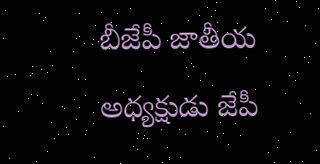బీజేపీ జాతీయ అధ్యక్షుడు జేపీ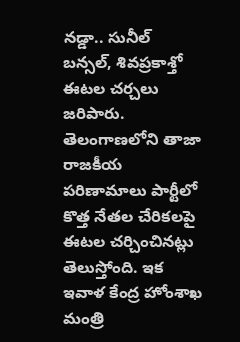నడ్డా.. సునీల్ బన్సల్, శివప్రకాశ్తో ఈటల చర్చలు జరిపారు. తెలంగాణలోని తాజా రాజకీయ పరిణామాలు పార్టీలో కొత్త నేతల చేరికలపై ఈటల చర్చించినట్లు తెలుస్తోంది. ఇక ఇవాళ కేంద్ర హోంశాఖ మంత్రి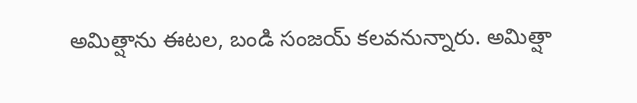అమిత్షాను ఈటల, బండి సంజయ్ కలవనున్నారు. అమిత్షా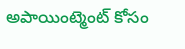అపాయింట్మెంట్ కోసం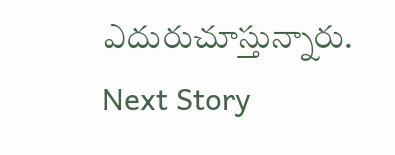ఎదురుచూస్తున్నారు.
Next Story